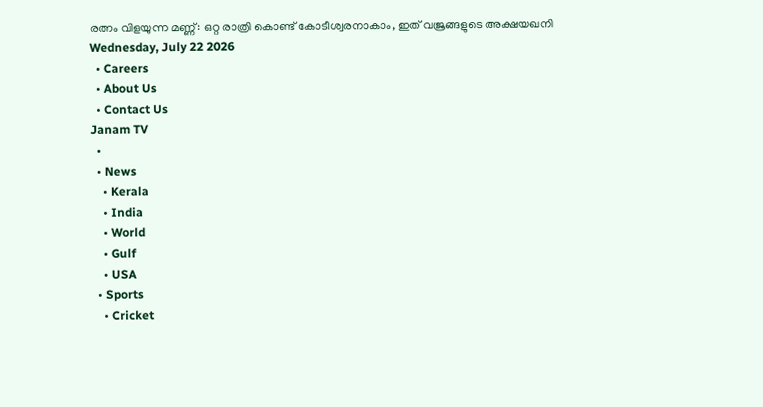രത്നം വിളയുന്ന മണ്ണ്: ഒറ്റ രാത്രി കൊണ്ട് കോടീശ്വരനാകാം, ഇത് വജ്രങ്ങളുടെ അക്ഷയഖനി
Wednesday, July 22 2026
  • Careers
  • About Us
  • Contact Us
Janam TV
  •
  • News
    • Kerala
    • India
    • World
    • Gulf
    • USA
  • Sports
    • Cricket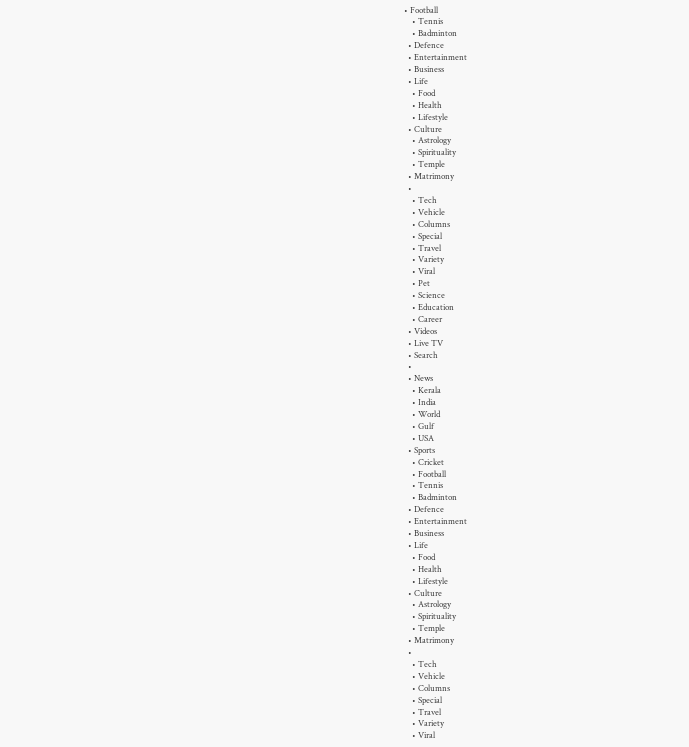• Football
    • Tennis
    • Badminton
  • Defence
  • Entertainment
  • Business
  • Life
    • Food
    • Health
    • Lifestyle
  • Culture
    • Astrology
    • Spirituality
    • Temple
  • Matrimony
  •
    • Tech
    • Vehicle
    • Columns
    • Special
    • Travel
    • Variety
    • Viral
    • Pet
    • Science
    • Education
    • Career
  • Videos
  • Live TV
  • Search
  •
  • News
    • Kerala
    • India
    • World
    • Gulf
    • USA
  • Sports
    • Cricket
    • Football
    • Tennis
    • Badminton
  • Defence
  • Entertainment
  • Business
  • Life
    • Food
    • Health
    • Lifestyle
  • Culture
    • Astrology
    • Spirituality
    • Temple
  • Matrimony
  •
    • Tech
    • Vehicle
    • Columns
    • Special
    • Travel
    • Variety
    • Viral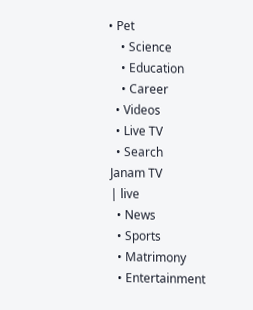• Pet
    • Science
    • Education
    • Career
  • Videos
  • Live TV
  • Search
Janam TV
| live
  • News
  • Sports
  • Matrimony
  • Entertainment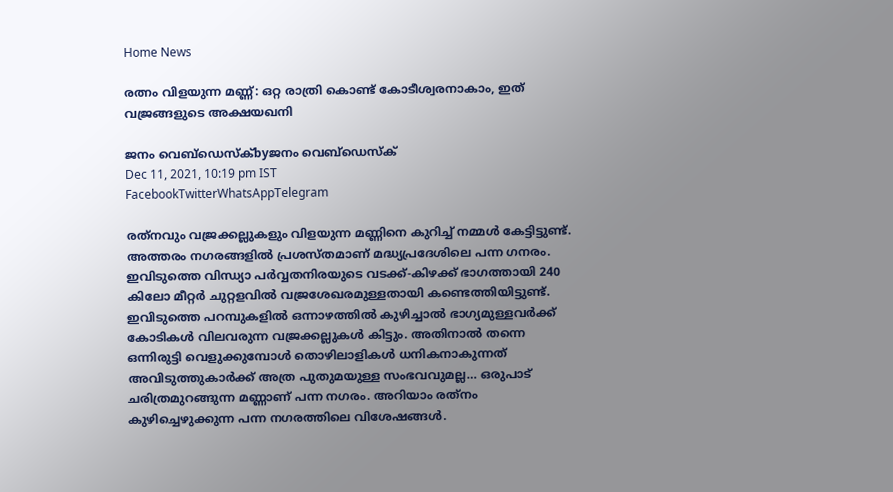Home News

രത്നം വിളയുന്ന മണ്ണ്: ഒറ്റ രാത്രി കൊണ്ട് കോടീശ്വരനാകാം, ഇത് വജ്രങ്ങളുടെ അക്ഷയഖനി

ജനം വെബ്‌ഡെസ്ക്byജനം വെബ്‌ഡെസ്ക്
Dec 11, 2021, 10:19 pm IST
FacebookTwitterWhatsAppTelegram

രത്‌നവും വജ്രക്കല്ലുകളും വിളയുന്ന മണ്ണിനെ കുറിച്ച് നമ്മൾ കേട്ടിട്ടുണ്ട്. അത്തരം നഗരങ്ങളിൽ പ്രശസ്തമാണ് മദ്ധ്യപ്രദേശിലെ പന്ന ഗനരം. ഇവിടുത്തെ വിന്ധ്യാ പർവ്വതനിരയുടെ വടക്ക്-കിഴക്ക് ഭാഗത്തായി 240 കിലോ മീറ്റർ ചുറ്റളവിൽ വജ്രശേഖരമുള്ളതായി കണ്ടെത്തിയിട്ടുണ്ട്. ഇവിടുത്തെ പറമ്പുകളിൽ ഒന്നാഴത്തിൽ കുഴിച്ചാൽ ഭാഗ്യമുള്ളവർക്ക് കോടികൾ വിലവരുന്ന വജ്രക്കല്ലുകൾ കിട്ടും. അതിനാൽ തന്നെ ഒന്നിരുട്ടി വെളുക്കുമ്പോൾ തൊഴിലാളികൾ ധനികനാകുന്നത് അവിടുത്തുകാർക്ക് അത്ര പുതുമയുള്ള സംഭവവുമല്ല… ഒരുപാട് ചരിത്രമുറങ്ങുന്ന മണ്ണാണ് പന്ന നഗരം. അറിയാം രത്‌നം കുഴിച്ചെഴുക്കുന്ന പന്ന നഗരത്തിലെ വിശേഷങ്ങൾ.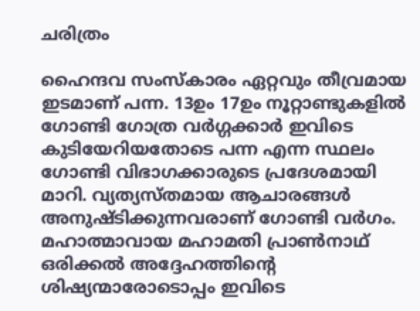ചരിത്രം

ഹൈന്ദവ സംസ്‌കാരം ഏറ്റവും തീവ്രമായ ഇടമാണ് പന്ന. 13ഉം 17ഉം നൂറ്റാണ്ടുകളിൽ ഗോണ്ടി ഗോത്ര വർഗ്ഗക്കാർ ഇവിടെ കുടിയേറിയതോടെ പന്ന എന്ന സ്ഥലം ഗോണ്ടി വിഭാഗക്കാരുടെ പ്രദേശമായി മാറി. വ്യത്യസ്തമായ ആചാരങ്ങൾ അനുഷ്ടിക്കുന്നവരാണ് ഗോണ്ടി വർഗം. മഹാത്മാവായ മഹാമതി പ്രാൺനാഥ് ഒരിക്കൽ അദ്ദേഹത്തിന്റെ ശിഷ്യന്മാരോടൊപ്പം ഇവിടെ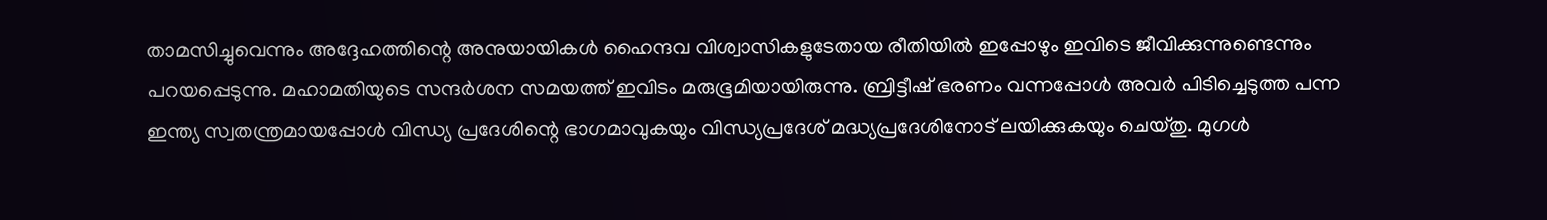താമസിച്ചുവെന്നും അദ്ദേഹത്തിന്റെ അനുയായികൾ ഹൈന്ദവ വിശ്വാസികളുടേതായ രീതിയിൽ ഇപ്പോഴും ഇവിടെ ജീവിക്കുന്നുണ്ടെന്നും പറയപ്പെടുന്നു. മഹാമതിയുടെ സന്ദർശന സമയത്ത് ഇവിടം മരുഭൂമിയായിരുന്നു. ബ്രിട്ടീഷ് ഭരണം വന്നപ്പോൾ അവർ പിടിച്ചെടുത്ത പന്ന ഇന്ത്യ സ്വതന്ത്രമായപ്പോൾ വിന്ധ്യ പ്രദേശിന്റെ ഭാഗമാവുകയും വിന്ധ്യപ്രദേശ് മദ്ധ്യപ്രദേശിനോട് ലയിക്കുകയും ചെയ്തു. മുഗൾ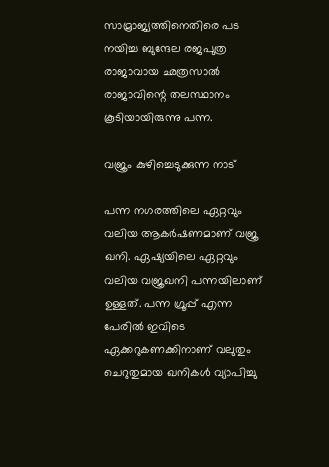സാമ്രാജ്യത്തിനെതിരെ പട നയിച്ച ബുന്ദേല രജപുത്ര രാജാവായ ഛത്രസാൽ രാജാവിന്റെ തലസ്ഥാനം കൂടിയായിരുന്നു പന്ന.

വജ്രം കുഴിച്ചെടുക്കുന്ന നാട്

പന്ന നഗരത്തിലെ ഏറ്റവും വലിയ ആകർഷണമാണ് വജ്ര ഖനി. ഏഷ്യയിലെ ഏറ്റവും വലിയ വജ്രഖനി പന്നയിലാണ് ഉള്ളത്. പന്ന ഗ്രൂപ്പ് എന്ന പേരിൽ ഇവിടെ ഏക്കറുകണക്കിനാണ് വലുതും ചെറുതുമായ ഖനികൾ വ്യാപിച്ചു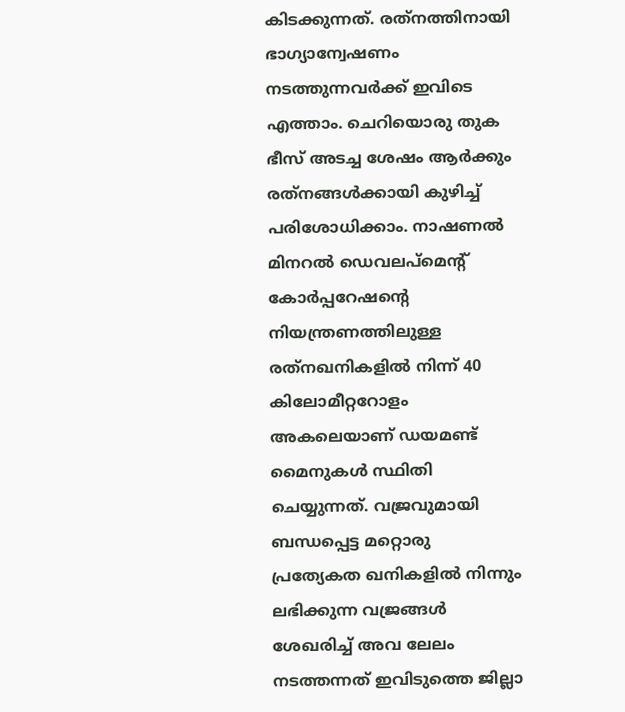കിടക്കുന്നത്. രത്‌നത്തിനായി ഭാഗ്യാന്വേഷണം നടത്തുന്നവർക്ക് ഇവിടെ എത്താം. ചെറിയൊരു തുക ഭീസ് അടച്ച ശേഷം ആർക്കും രത്‌നങ്ങൾക്കായി കുഴിച്ച് പരിശോധിക്കാം. നാഷണൽ മിനറൽ ഡെവലപ്‌മെന്റ് കോർപ്പറേഷന്റെ നിയന്ത്രണത്തിലുള്ള രത്‌നഖനികളിൽ നിന്ന് 40 കിലോമീറ്ററോളം അകലെയാണ് ഡയമണ്ട് മൈനുകൾ സ്ഥിതി ചെയ്യുന്നത്. വജ്രവുമായി ബന്ധപ്പെട്ട മറ്റൊരു പ്രത്യേകത ഖനികളിൽ നിന്നും ലഭിക്കുന്ന വജ്രങ്ങൾ ശേഖരിച്ച് അവ ലേലം നടത്തന്നത് ഇവിടുത്തെ ജില്ലാ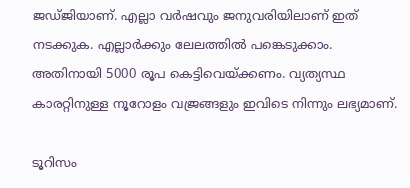ജഡ്ജിയാണ്. എല്ലാ വർഷവും ജനുവരിയിലാണ് ഇത് നടക്കുക. എല്ലാർക്കും ലേലത്തിൽ പങ്കെടുക്കാം. അതിനായി 5000 രൂപ കെട്ടിവെയ്‌ക്കണം. വ്യത്യസ്ഥ കാരറ്റിനുള്ള നൂറോളം വജ്രങ്ങളും ഇവിടെ നിന്നും ലഭ്യമാണ്.

ടൂറിസം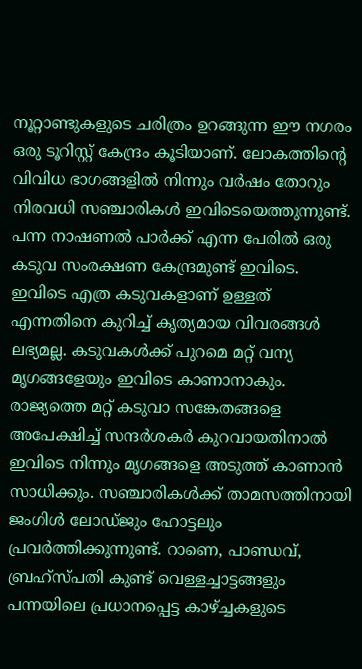നൂറ്റാണ്ടുകളുടെ ചരിത്രം ഉറങ്ങുന്ന ഈ നഗരം ഒരു ടൂറിസ്റ്റ് കേന്ദ്രം കൂടിയാണ്. ലോകത്തിന്റെ വിവിധ ഭാഗങ്ങളിൽ നിന്നും വർഷം തോറും നിരവധി സഞ്ചാരികൾ ഇവിടെയെത്തുന്നുണ്ട്. പന്ന നാഷണൽ പാർക്ക് എന്ന പേരിൽ ഒരു കടുവ സംരക്ഷണ കേന്ദ്രമുണ്ട് ഇവിടെ. ഇവിടെ എത്ര കടുവകളാണ് ഉള്ളത് എന്നതിനെ കുറിച്ച് കൃത്യമായ വിവരങ്ങൾ ലഭ്യമല്ല. കടുവകൾക്ക് പുറമെ മറ്റ് വന്യ മൃഗങ്ങളേയും ഇവിടെ കാണാനാകും. രാജ്യത്തെ മറ്റ് കടുവാ സങ്കേതങ്ങളെ അപേക്ഷിച്ച് സന്ദർശകർ കുറവായതിനാൽ ഇവിടെ നിന്നും മൃഗങ്ങളെ അടുത്ത് കാണാൻ സാധിക്കും. സഞ്ചാരികൾക്ക് താമസത്തിനായി ജംഗിൾ ലോഡ്ജും ഹോട്ടലും പ്രവർത്തിക്കുന്നുണ്ട്. റാണെ, പാണ്ഡവ്, ബ്രഹ്‌സ്പതി കുണ്ട് വെള്ളച്ചാട്ടങ്ങളും പന്നയിലെ പ്രധാനപ്പെട്ട കാഴ്‌ച്ചകളുടെ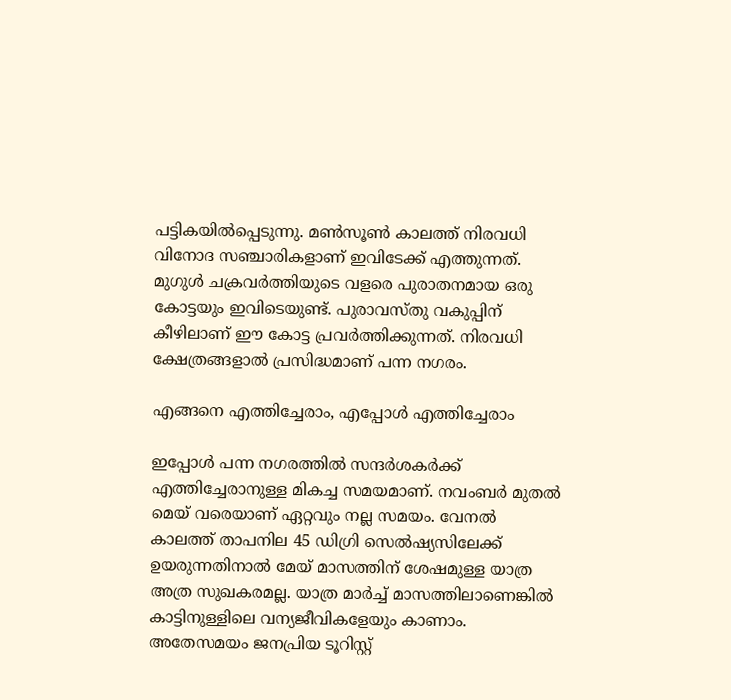പട്ടികയിൽപ്പെടുന്നു. മൺസൂൺ കാലത്ത് നിരവധി വിനോദ സഞ്ചാരികളാണ് ഇവിടേക്ക് എത്തുന്നത്. മുഗുൾ ചക്രവർത്തിയുടെ വളരെ പുരാതനമായ ഒരു കോട്ടയും ഇവിടെയുണ്ട്. പുരാവസ്തു വകുപ്പിന് കീഴിലാണ് ഈ കോട്ട പ്രവർത്തിക്കുന്നത്. നിരവധി ക്ഷേത്രങ്ങളാൽ പ്രസിദ്ധമാണ് പന്ന നഗരം.

എങ്ങനെ എത്തിച്ചേരാം, എപ്പോൾ എത്തിച്ചേരാം

ഇപ്പോൾ പന്ന നഗരത്തിൽ സന്ദർശകർക്ക് എത്തിച്ചേരാനുള്ള മികച്ച സമയമാണ്. നവംബർ മുതൽ മെയ് വരെയാണ് ഏറ്റവും നല്ല സമയം. വേനൽ കാലത്ത് താപനില 45 ഡിഗ്രി സെൽഷ്യസിലേക്ക് ഉയരുന്നതിനാൽ മേയ് മാസത്തിന് ശേഷമുള്ള യാത്ര അത്ര സുഖകരമല്ല. യാത്ര മാർച്ച് മാസത്തിലാണെങ്കിൽ കാട്ടിനുള്ളിലെ വന്യജീവികളേയും കാണാം. അതേസമയം ജനപ്രിയ ടൂറിസ്റ്റ്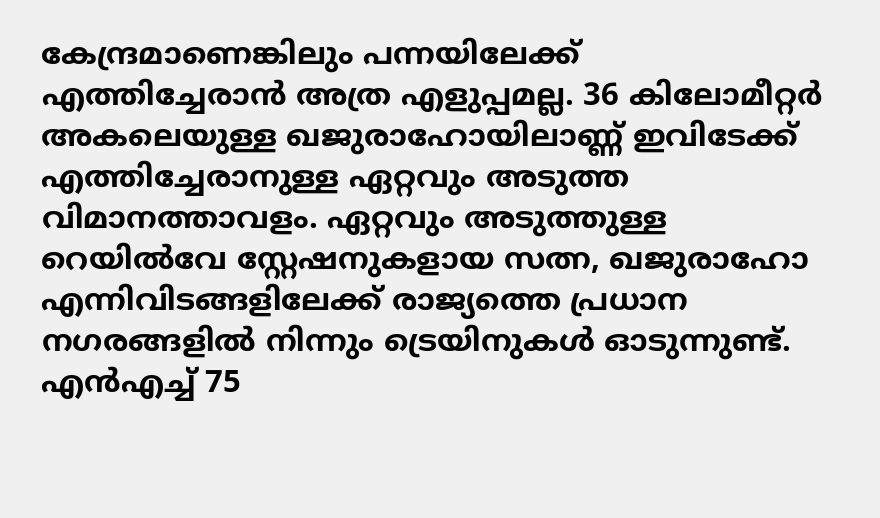കേന്ദ്രമാണെങ്കിലും പന്നയിലേക്ക് എത്തിച്ചേരാൻ അത്ര എളുപ്പമല്ല. 36 കിലോമീറ്റർ അകലെയുള്ള ഖജുരാഹോയിലാണ്ണ് ഇവിടേക്ക് എത്തിച്ചേരാനുള്ള ഏറ്റവും അടുത്ത വിമാനത്താവളം. ഏറ്റവും അടുത്തുള്ള റെയിൽവേ സ്റ്റേഷനുകളായ സത്ന, ഖജുരാഹോ എന്നിവിടങ്ങളിലേക്ക് രാജ്യത്തെ പ്രധാന നഗരങ്ങളിൽ നിന്നും ട്രെയിനുകൾ ഓടുന്നുണ്ട്. എൻഎച്ച് 75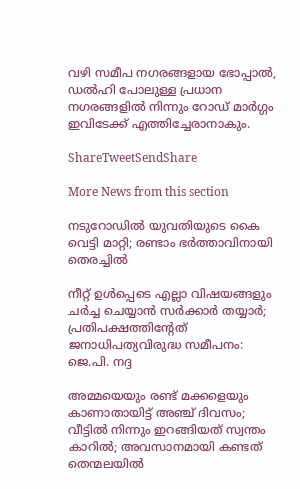വഴി സമീപ നഗരങ്ങളായ ഭോപ്പാൽ, ഡൽഹി പോലുള്ള പ്രധാന നഗരങ്ങളിൽ നിന്നും റോഡ് മാർഗ്ഗം ഇവിടേക്ക് എത്തിച്ചേരാനാകും.

ShareTweetSendShare

More News from this section

നടുറോഡിൽ യുവതിയുടെ കൈ വെട്ടി മാറ്റി; രണ്ടാം ഭർത്താവിനായി തെരച്ചിൽ

നീറ്റ് ഉൾപ്പെടെ എല്ലാ വിഷയങ്ങളും ചർച്ച ചെയ്യാൻ സർക്കാർ തയ്യാർ; പ്രതിപക്ഷത്തിന്റേത് ജനാധിപത്യവിരുദ്ധ സമീപനം: ജെ.പി. നദ്ദ

അമ്മയെയും രണ്ട് മക്കളെയും കാണാതായിട്ട് അഞ്ച് ദിവസം; വീട്ടിൽ നിന്നും ഇറങ്ങിയത് സ്വന്തം കാറിൽ; അവസാനമായി കണ്ടത് തെന്മലയിൽ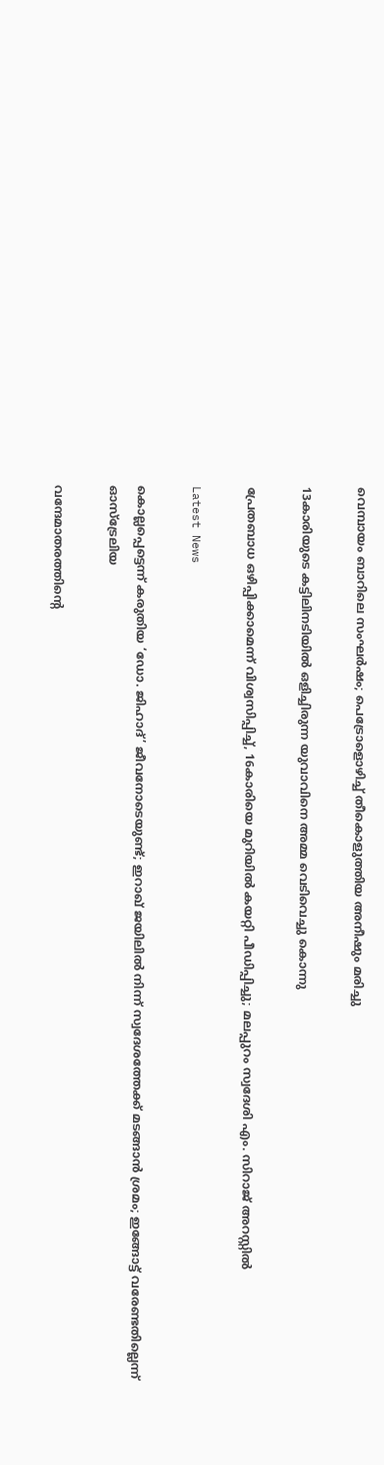വെമ്പായം ബാറിലെ സംഘർഷം; പെട്രോളൊഴിച്ച് തീകൊളുത്തിയ അനീഷും മരിച്ചു

13കാരിയുടെ കട്ടിലിനടിയിൽ ഒളിച്ചിരുന്ന യുവാവിനെ അമ്മ വെടിവെച്ചു കൊന്നു

പ്രേതബാധ ഒഴിപ്പിക്കാമെന്ന് വിശ്വസിപ്പിച്ച്, 16കാരിയെ മുറിയിൽ കയറ്റി പീഡിപ്പിച്ചു; മലപ്പുറം സ്വദേശി എം. സിറാജ് അറസ്റ്റിൽ

Latest News

കൊല്ലപ്പെട്ടെന്ന് കരുതിയ ‘ഡോ. ജിഹാദ്’ ജീവനോടെയുണ്ട്; ഇറാഖ് ജയിലിൽ നിന്ന് സ്വദേശത്തേക്ക് മടങ്ങാൻ ശ്രമം; ഇങ്ങോട്ട് വരേണ്ടതില്ലെന്ന് ഓസ്ട്രേലിയ

വന്ദേമാതരത്തിന്റെ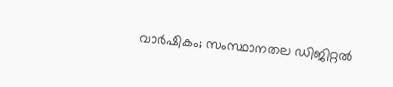വാർഷികം; സംസ്ഥാനതല ഡിജിറ്റൽ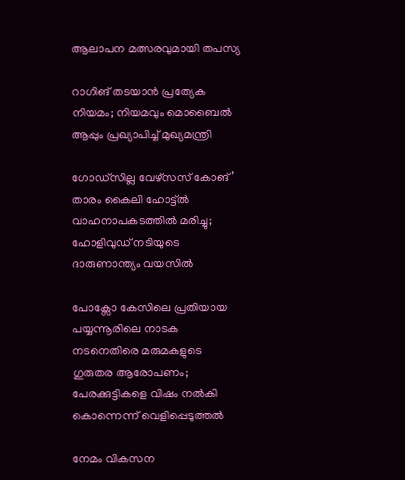ആലാപന മത്സരവുമായി തപസ്യ

റാഗിങ് തടയാൻ പ്രത്യേക നിയമം; നിയമവും മൊബൈൽ ആപ്പും പ്രഖ്യാപിച്ച് മുഖ്യമന്ത്രി

ഗോഡ്സില്ല വേഴ്സസ് കോങ്’ താരം കൈലി ഹോട്ട്ല്‍ വാഹനാപകടത്തിൽ മരിച്ചു; ഹോളിവുഡ് നടിയുടെ ദാരുണാന്ത്യം വയസിൽ

പോക്സോ കേസിലെ പ്രതിയായ പയ്യന്നൂരിലെ നാടക നടനെതിരെ മരുമകളുടെ ഗുരുതര ആരോപണം; പേരക്കുട്ടികളെ വിഷം നൽകി കൊന്നെന്ന് വെളിപ്പെടുത്തൽ

നേമം വികസന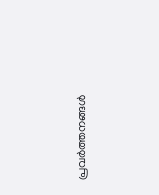പ്രവർത്തനങ്ങൾ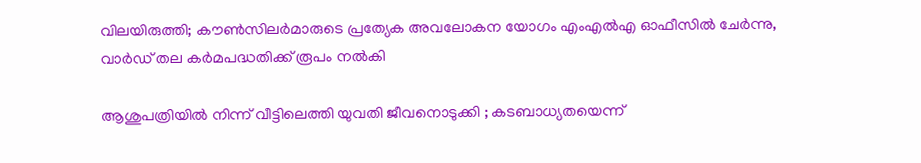വിലയിരുത്തി; കൗൺസിലർമാരുടെ പ്രത്യേക അവലോകന യോഗം എംഎൽഎ ഓഫീസിൽ ചേർന്നു, വാർഡ് തല കർമപദ്ധതിക്ക് രൂപം നൽകി

ആശുപത്രിയിൽ നിന്ന് വീട്ടിലെത്തി യുവതി ജീവനൊടുക്കി ; കടബാധ്യതയെന്ന്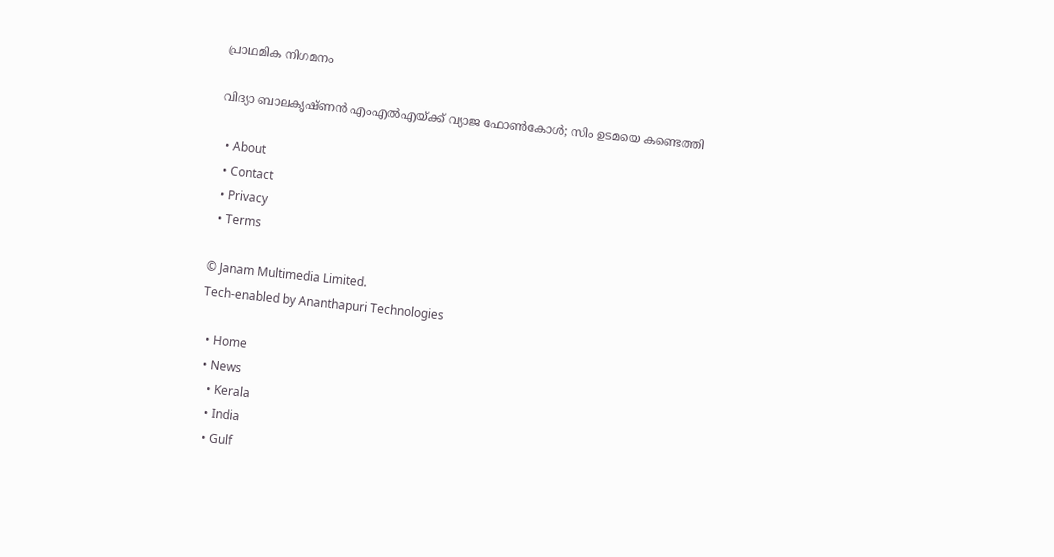പ്രാഥമിക നിഗമനം

വിദ്യാ ബാലകൃഷ്ണൻ എംഎൽഎയ്‌ക്ക് വ്യാജ ഫോൺകോൾ; സിം ഉടമയെ കണ്ടെത്തി

  • About
  • Contact
  • Privacy
  • Terms

© Janam Multimedia Limited.
Tech-enabled by Ananthapuri Technologies

  • Home
  • News
    • Kerala
    • India
    • Gulf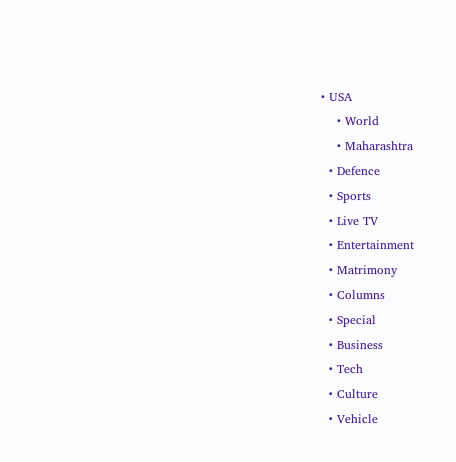• USA
    • World
    • Maharashtra
  • Defence
  • Sports
  • Live TV
  • Entertainment
  • Matrimony
  • Columns
  • Special
  • Business
  • Tech
  • Culture
  • Vehicle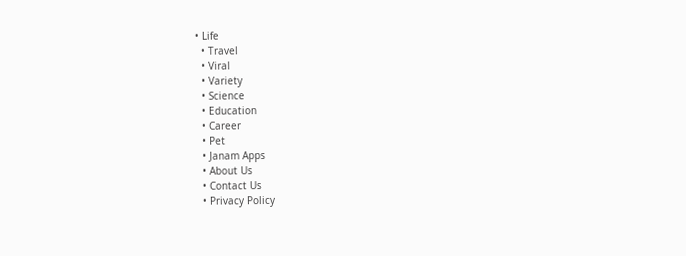• Life
  • Travel
  • Viral
  • Variety
  • Science
  • Education
  • Career
  • Pet
  • Janam Apps
  • About Us
  • Contact Us
  • Privacy Policy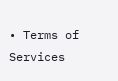• Terms of Services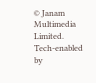© Janam Multimedia Limited.
Tech-enabled by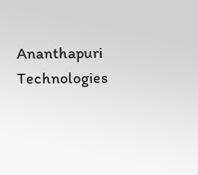Ananthapuri Technologies